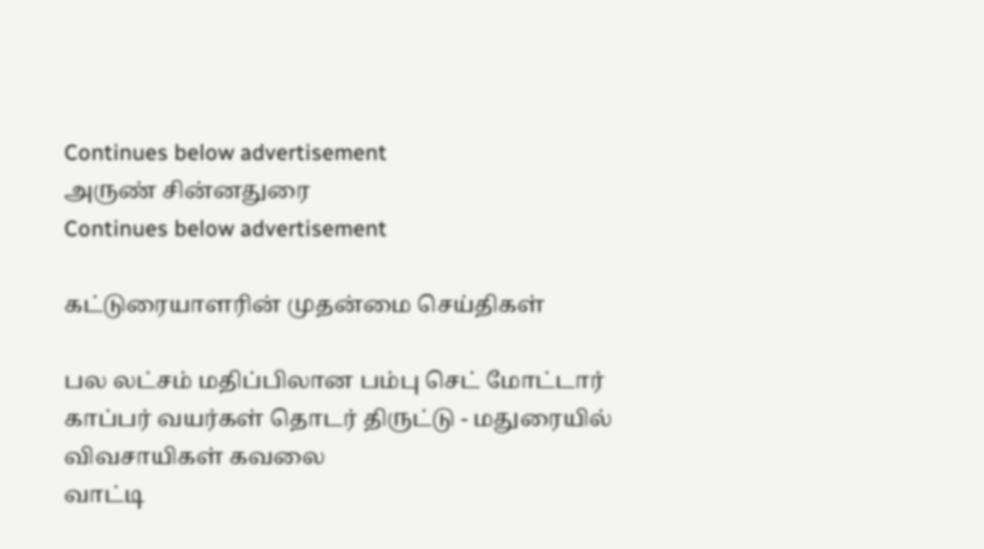Continues below advertisement
அருண் சின்னதுரை
Continues below advertisement

கட்டுரையாளரின் முதன்மை செய்திகள்

பல லட்சம் மதிப்பிலான பம்பு செட் மோட்டார் காப்பர் வயர்கள் தொடர் திருட்டு - மதுரையில் விவசாயிகள் கவலை
வாட்டி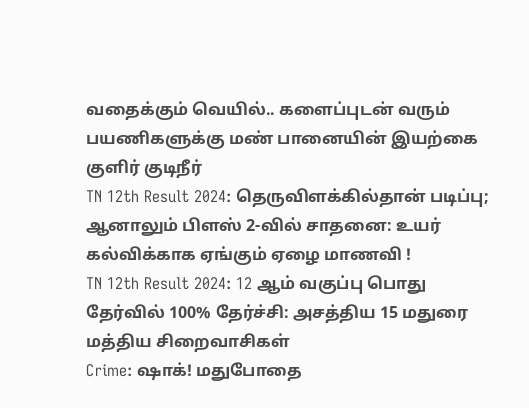வதைக்கும் வெயில்.. களைப்புடன் வரும் பயணிகளுக்கு மண் பானையின் இயற்கை குளிர் குடிநீர்
TN 12th Result 2024: தெருவிளக்கில்தான் படிப்பு; ஆனாலும் பிளஸ் 2-வில் சாதனை: உயர் கல்விக்காக ஏங்கும் ஏழை மாணவி !
TN 12th Result 2024: 12 ஆம் வகுப்பு பொது தேர்வில் 100% தேர்ச்சி: அசத்திய 15 மதுரை மத்திய சிறைவாசிகள்
Crime: ஷாக்! மதுபோதை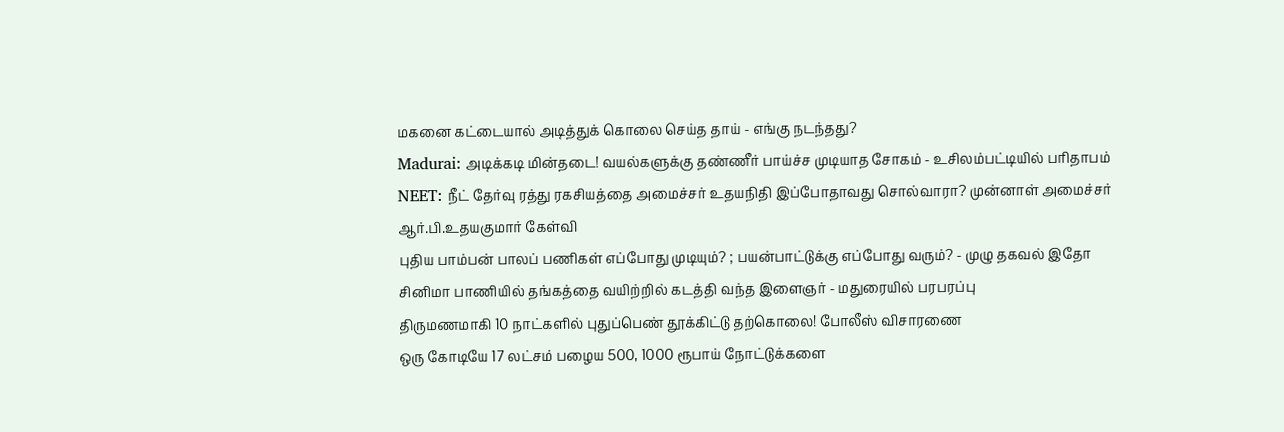மகனை கட்டையால் அடித்துக் கொலை செய்த தாய் - எங்கு நடந்தது?
Madurai: அடிக்கடி மின்தடை! வயல்களுக்கு தண்ணீர் பாய்ச்ச முடியாத சோகம் - உசிலம்பட்டியில் பரிதாபம்
NEET: நீட் தேர்வு ரத்து ரகசியத்தை அமைச்சர் உதயநிதி இப்போதாவது சொல்வாரா? முன்னாள் அமைச்சர் ஆர்.பி.உதயகுமார் கேள்வி
புதிய பாம்பன் பாலப் பணிகள் எப்போது முடியும்? ; பயன்பாட்டுக்கு எப்போது வரும்? - முழு தகவல் இதோ
சினிமா பாணியில் தங்கத்தை வயிற்றில் கடத்தி வந்த இளைஞர் - மதுரையில் பரபரப்பு
திருமணமாகி 10 நாட்களில் புதுப்பெண் தூக்கிட்டு தற்கொலை! போலீஸ் விசாரணை
ஒரு கோடியே 17 லட்சம் பழைய 500, 1000 ரூபாய் நோட்டுக்களை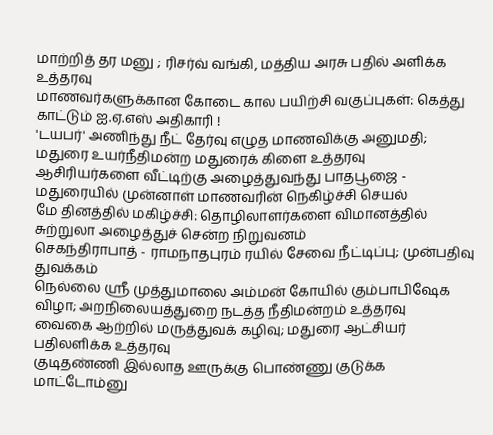மாற்றித் தர மனு ; ரிசர்வ் வங்கி, மத்திய அரசு பதில் அளிக்க உத்தரவு
மாணவர்களுக்கான கோடை கால பயிற்சி வகுப்புகள்: கெத்து காட்டும் ஐ.ஏ.எஸ் அதிகாரி !
'டயபர்' அணிந்து நீட் தேர்வு எழுத மாணவிக்கு அனுமதி; மதுரை உயர்நீதிமன்ற மதுரைக் கிளை உத்தரவு
ஆசிரியர்களை வீட்டிற்கு அழைத்துவந்து பாதபூஜை - மதுரையில் முன்னாள் மாணவரின் நெகிழ்ச்சி செயல்
மே தினத்தில் மகிழ்ச்சி: தொழிலாளர்களை விமானத்தில் சுற்றுலா அழைத்துச் சென்ற நிறுவனம்
செகந்திராபாத் - ராமநாதபுரம் ரயில் சேவை நீட்டிப்பு; முன்பதிவு துவக்கம்
நெல்லை ஸ்ரீ முத்துமாலை அம்மன் கோயில் கும்பாபிஷேக விழா; அறநிலையத்துறை நடத்த நீதிமன்றம் உத்தரவு
வைகை ஆற்றில் மருத்துவக் கழிவு; மதுரை ஆட்சியர் பதிலளிக்க உத்தரவு
குடிதண்ணி இல்லாத ஊருக்கு பொண்ணு குடுக்க மாட்டோம்னு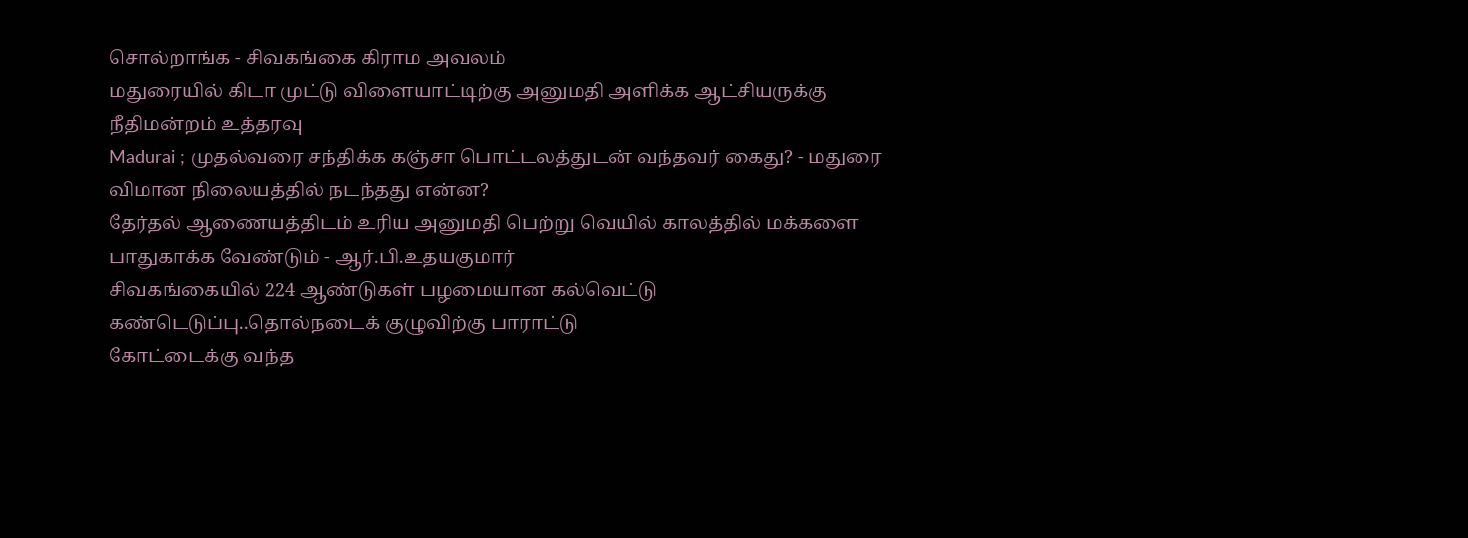சொல்றாங்க - சிவகங்கை கிராம அவலம்
மதுரையில் கிடா முட்டு விளையாட்டிற்கு அனுமதி அளிக்க ஆட்சியருக்கு நீதிமன்றம் உத்தரவு
Madurai ; முதல்வரை சந்திக்க கஞ்சா பொட்டலத்துடன் வந்தவர் கைது? - மதுரை விமான நிலையத்தில் நடந்தது என்ன?
தேர்தல் ஆணையத்திடம் உரிய அனுமதி பெற்று வெயில் காலத்தில் மக்களை பாதுகாக்க வேண்டும் - ஆர்.பி.உதயகுமார்
சிவகங்கையில் 224 ஆண்டுகள் பழமையான கல்வெட்டு கண்டெடுப்பு..தொல்நடைக் குழுவிற்கு பாராட்டு
கோட்டைக்கு வந்த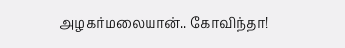அழகர்மலையான்.. கோவிந்தா!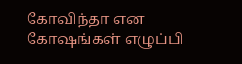கோவிந்தா என கோஷங்கள் எழுப்பி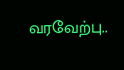வரவேற்பு..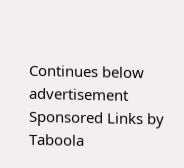Continues below advertisement
Sponsored Links by Taboola